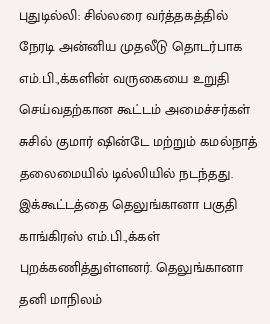புதுடில்லி: சில்லரை வர்த்தகத்தில் நேரடி அன்னிய முதலீடு தொடர்பாக எம்.பி.,க்களின் வருகையை உறுதி செய்வதற்கான கூட்டம் அமைச்சர்கள் சுசில் குமார் ஷின்டே மற்றும் கமல்நாத் தலைமையில் டில்லியில் நடந்தது. இக்கூட்டத்தை தெலுங்கானா பகுதி காங்கிரஸ் எம்.பி.,க்கள் புறக்கணித்துள்ளனர். தெலுங்கானா தனி மாநிலம்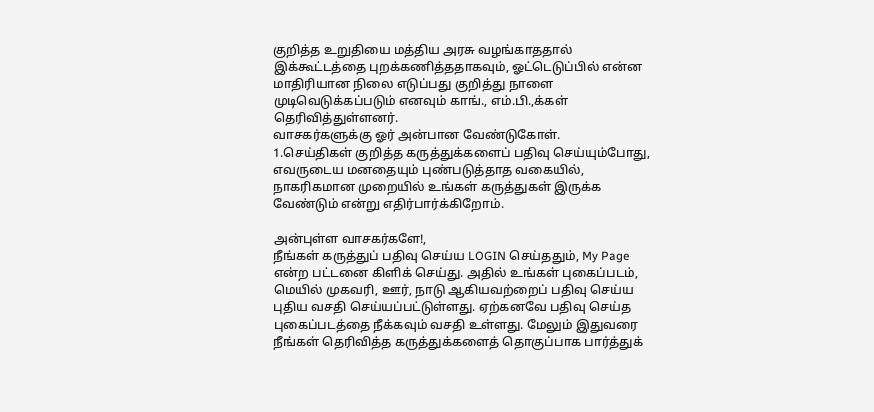குறித்த உறுதியை மத்திய அரசு வழங்காததால் இக்கூட்டத்தை புறக்கணித்ததாகவும், ஓட்டெடுப்பில் என்ன மாதிரியான நிலை எடுப்பது குறித்து நாளை முடிவெடுக்கப்படும் எனவும் காங்., எம்.பி.,க்கள் தெரிவித்துள்ளனர்.
வாசகர்களுக்கு ஓர் அன்பான வேண்டுகோள்.
1.செய்திகள் குறித்த கருத்துக்களைப் பதிவு செய்யும்போது, எவருடைய மனதையும் புண்படுத்தாத வகையில், நாகரிகமான முறையில் உங்கள் கருத்துகள் இருக்க வேண்டும் என்று எதிர்பார்க்கிறோம்.

அன்புள்ள வாசகர்களே!,
நீங்கள் கருத்துப் பதிவு செய்ய LOGIN செய்ததும், My Page என்ற பட்டனை கிளிக் செய்து. அதில் உங்கள் புகைப்படம், மெயில் முகவரி, ஊர், நாடு ஆகியவற்றைப் பதிவு செய்ய புதிய வசதி செய்யப்பட்டுள்ளது. ஏற்கனவே பதிவு செய்த புகைப்படத்தை நீக்கவும் வசதி உள்ளது. மேலும் இதுவரை நீங்கள் தெரிவித்த கருத்துக்களைத் தொகுப்பாக பார்த்துக்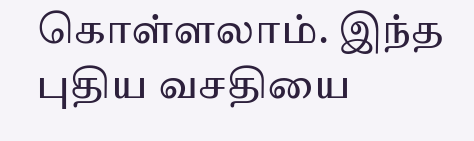கொள்ளலாம். இந்த புதிய வசதியை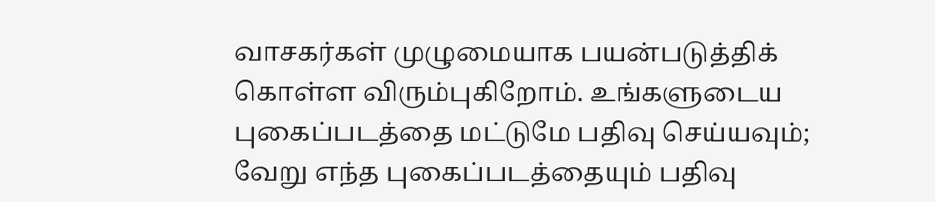வாசகர்கள் முழுமையாக பயன்படுத்திக் கொள்ள விரும்புகிறோம். உங்களுடைய புகைப்படத்தை மட்டுமே பதிவு செய்யவும்; வேறு எந்த புகைப்படத்தையும் பதிவு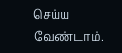செய்ய வேண்டாம்.